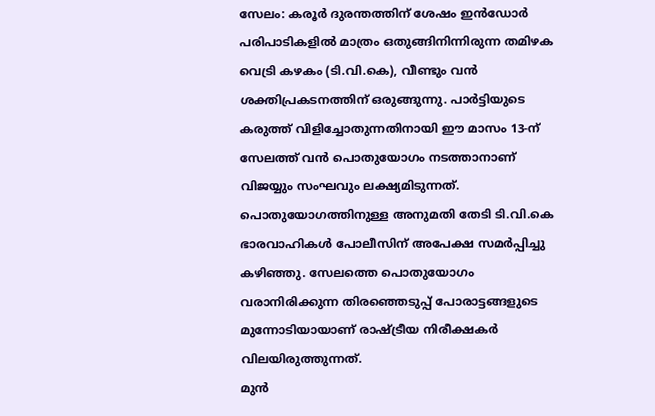സേലം: കരൂർ ദുരന്തത്തിന് ശേഷം ഇൻഡോർ പരിപാടികളിൽ മാത്രം ഒതുങ്ങിനിന്നിരുന്ന തമിഴക വെട്രി കഴകം (ടി.വി.കെ), വീണ്ടും വൻ ശക്തിപ്രകടനത്തിന് ഒരുങ്ങുന്നു. പാർട്ടിയുടെ കരുത്ത് വിളിച്ചോതുന്നതിനായി ഈ മാസം 13-ന് സേലത്ത് വൻ പൊതുയോഗം നടത്താനാണ് വിജയ്യും സംഘവും ലക്ഷ്യമിടുന്നത്.
പൊതുയോഗത്തിനുള്ള അനുമതി തേടി ടി.വി.കെ ഭാരവാഹികൾ പോലീസിന് അപേക്ഷ സമർപ്പിച്ചു കഴിഞ്ഞു. സേലത്തെ പൊതുയോഗം വരാനിരിക്കുന്ന തിരഞ്ഞെടുപ്പ് പോരാട്ടങ്ങളുടെ മുന്നോടിയായാണ് രാഷ്ട്രീയ നിരീക്ഷകർ വിലയിരുത്തുന്നത്.
മുൻ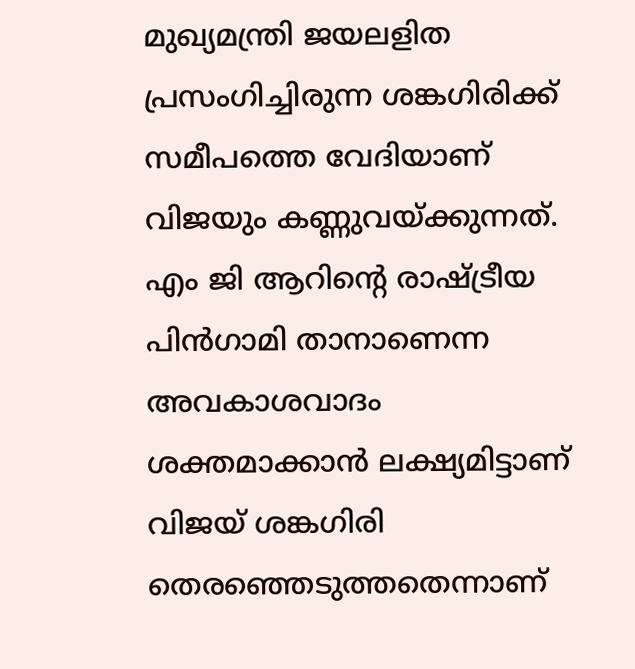മുഖ്യമന്ത്രി ജയലളിത പ്രസംഗിച്ചിരുന്ന ശങ്കഗിരിക്ക് സമീപത്തെ വേദിയാണ് വിജയും കണ്ണുവയ്ക്കുന്നത്. എം ജി ആറിന്റെ രാഷ്ട്രീയ പിൻഗാമി താനാണെന്ന അവകാശവാദം ശക്തമാക്കാൻ ലക്ഷ്യമിട്ടാണ് വിജയ് ശങ്കഗിരി തെരഞ്ഞെടുത്തതെന്നാണ്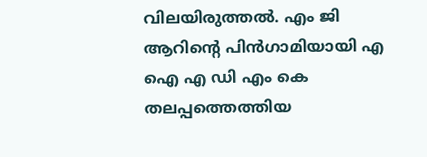വിലയിരുത്തൽ. എം ജി ആറിന്റെ പിൻഗാമിയായി എ ഐ എ ഡി എം കെ തലപ്പത്തെത്തിയ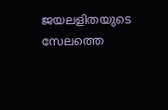ജയലളിതയുടെ സേലത്തെ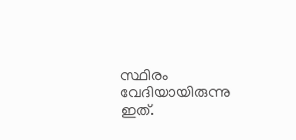സ്ഥിരം വേദിയായിരുന്നു ഇത്.